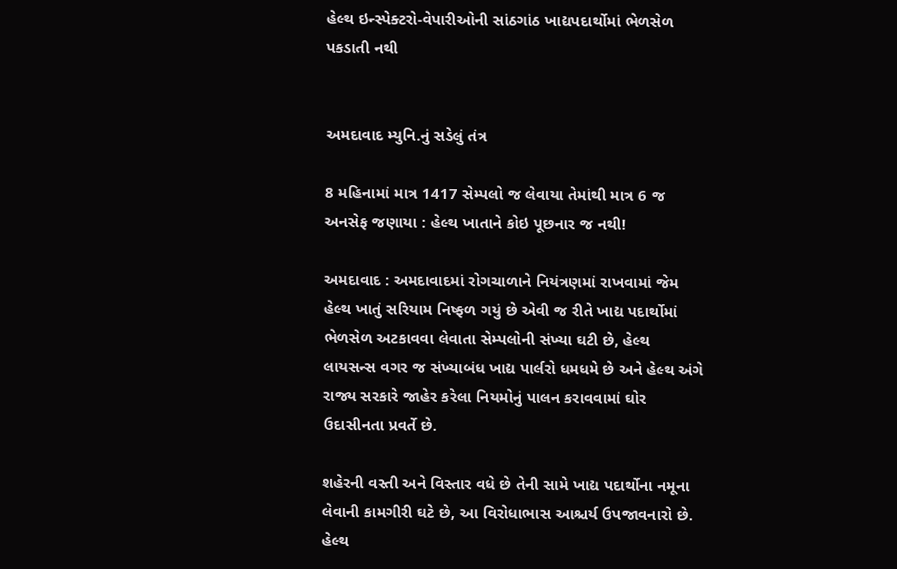હેલ્થ ઇન્સ્પેક્ટરો-વેપારીઓની સાંઠગાંઠ ખાદ્યપદાર્થોમાં ભેળસેળ પકડાતી નથી


અમદાવાદ મ્યુનિ.નું સડેલું તંત્ર

8 મહિનામાં માત્ર 1417 સેમ્પલો જ લેવાયા તેમાંથી માત્ર 6 જ અનસેફ જણાયા : હેલ્થ ખાતાને કોઇ પૂછનાર જ નથી!

અમદાવાદ : અમદાવાદમાં રોગચાળાને નિયંત્રણમાં રાખવામાં જેમ હેલ્થ ખાતું સરિયામ નિષ્ફળ ગયું છે એવી જ રીતે ખાદ્ય પદાર્થોમાં ભેળસેળ અટકાવવા લેવાતા સેમ્પલોની સંખ્યા ઘટી છે, હેલ્થ લાયસન્સ વગર જ સંખ્યાબંધ ખાદ્ય પાર્લરો ધમધમે છે અને હેલ્થ અંગે રાજ્ય સરકારે જાહેર કરેલા નિયમોનું પાલન કરાવવામાં ઘોર ઉદાસીનતા પ્રવર્તે છે.

શહેરની વસ્તી અને વિસ્તાર વધે છે તેની સામે ખાદ્ય પદાર્થોના નમૂના લેવાની કામગીરી ઘટે છે, આ વિરોધાભાસ આશ્ચર્ય ઉપજાવનારો છે. હેલ્થ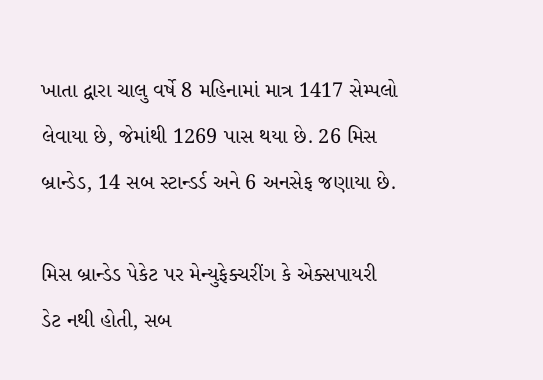ખાતા દ્વારા ચાલુ વર્ષે 8 મહિનામાં માત્ર 1417 સેમ્પલો લેવાયા છે, જેમાંથી 1269 પાસ થયા છે. 26 મિસ બ્રાન્ડેડ, 14 સબ સ્ટાન્ડર્ડ અને 6 અનસેફ જણાયા છે.

મિસ બ્રાન્ડેડ પેકેટ પર મેન્યુફેક્ચરીંગ કે એક્સપાયરી ડેટ નથી હોતી, સબ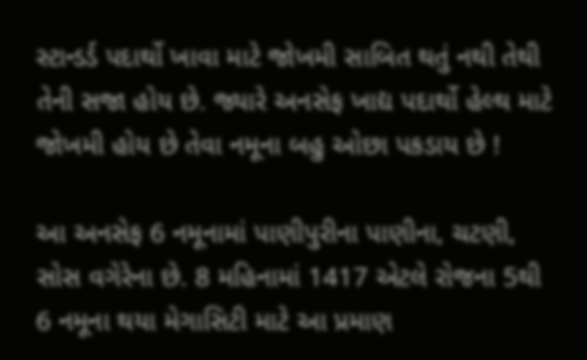સ્ટાન્ડર્ડ પદાર્થો ખાવા માટે જોખમી સાબિત થતું નથી તેથી તેની સજા હોય છે. જ્યારે અનસેફ ખાદ્ય પદાર્થો હેલ્થ માટે જોખમી હોય છે તેવા નમૂના બહુ ઓછા પકડાય છે !

આ અનસેફ 6 નમૂનામાં પાણીપુરીના પાણીના, ચટણી, સોસ વગેરેના છે. 8 મહિનામાં 1417 એટલે રોજના 5થી 6 નમૂના થયા મેગાસિટી માટે આ પ્રમાણ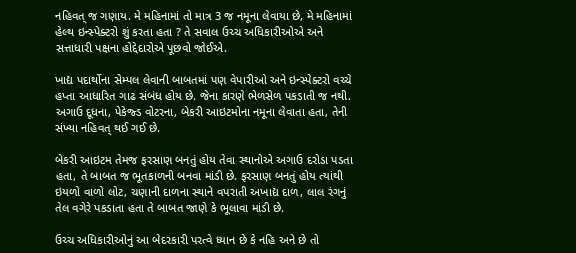નહિવત્ જ ગણાય. મે મહિનામાં તો માત્ર 3 જ નમૂના લેવાયા છે, મે મહિનામાં હેલ્થ ઇન્સ્પેક્ટરો શું કરતા હતા ? તે સવાલ ઉચ્ચ અધિકારીઓએ અને સત્તાધારી પક્ષના હોદ્દેદારોએ પૂછવો જોઈએ.

ખાદ્ય પદાર્થોના સેમ્પલ લેવાની બાબતમાં પણ વેપારીઓ અને ઇન્સ્પેક્ટરો વચ્ચે હપ્તા આધારિત ગાઢ સંબંધ હોય છે. જેના કારણે ભેળસેળ પકડાતી જ નથી. અગાઉ દૂધના, પેકેજ્ડ વોટરના, બેકરી આઇટમોના નમૂના લેવાતા હતા, તેની સંખ્યા નહિવત્ થઈ ગઈ છે.

બેકરી આઇટમ તેમજ ફરસાણ બનતું હોય તેવા સ્થાનોએ અગાઉ દરોડા પડતા હતા, તે બાબત જ ભૂતકાળની બનવા માંડી છે. ફરસાણ બનતું હોય ત્યાંથી ઇયળો વાળો લોટ, ચણાની દાળના સ્થાને વપરાતી અખાદ્ય દાળ, લાલ રંગનું તેલ વગેરે પકડાતા હતા તે બાબત જાણે કે ભૂલાવા માંડી છે.

ઉચ્ચ અધિકારીઓનું આ બેદરકારી પરત્વે ધ્યાન છે કે નહિ અને છે તો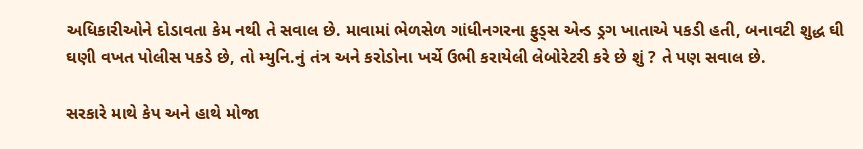અધિકારીઓને દોડાવતા કેમ નથી તે સવાલ છે. માવામાં ભેળસેળ ગાંધીનગરના ફુડ્સ એન્ડ ડ્રગ ખાતાએ પકડી હતી, બનાવટી શુદ્ધ ઘી ઘણી વખત પોલીસ પકડે છે, તો મ્યુનિ.નું તંત્ર અને કરોડોના ખર્ચે ઉભી કરાયેલી લેબોરેટરી કરે છે શું ? તે પણ સવાલ છે.

સરકારે માથે કેપ અને હાથે મોજા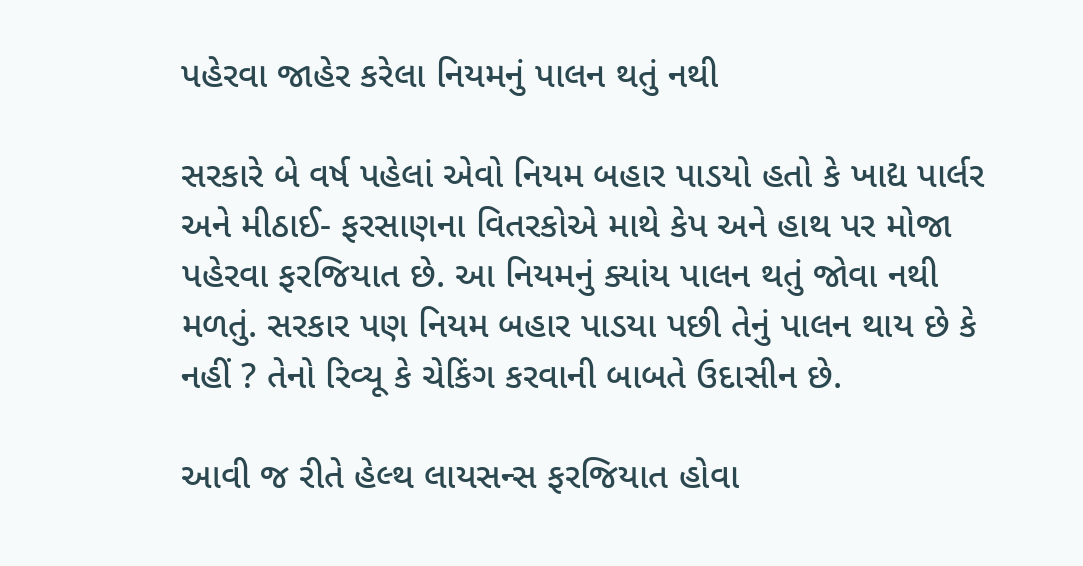પહેરવા જાહેર કરેલા નિયમનું પાલન થતું નથી

સરકારે બે વર્ષ પહેલાં એવો નિયમ બહાર પાડયો હતો કે ખાદ્ય પાર્લર અને મીઠાઈ- ફરસાણના વિતરકોએ માથે કેપ અને હાથ પર મોજા પહેરવા ફરજિયાત છે. આ નિયમનું ક્યાંય પાલન થતું જોવા નથી મળતું. સરકાર પણ નિયમ બહાર પાડયા પછી તેનું પાલન થાય છે કે નહીં ? તેનો રિવ્યૂ કે ચેકિંગ કરવાની બાબતે ઉદાસીન છે.

આવી જ રીતે હેલ્થ લાયસન્સ ફરજિયાત હોવા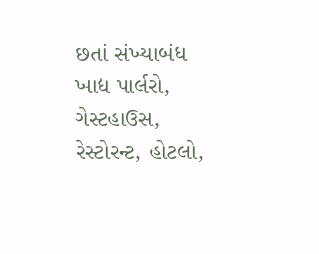છતાં સંખ્યાબંધ ખાદ્ય પાર્લરો, ગેસ્ટહાઉસ, રેસ્ટોરન્ટ, હોટલો,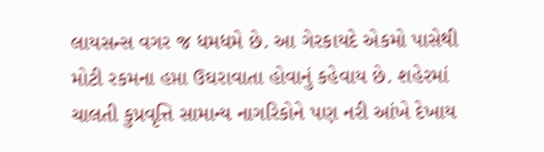લાયસન્સ વગર જ ધમધમે છે. આ ગેરકાયદે એકમો પાસેથી મોટી રકમના હપ્તા ઉઘરાવાતા હોવાનું કહેવાય છે. શહેરમાં ચાલતી કુપ્રવૃત્તિ સામાન્ય નાગરિકોને પણ નરી આંખે દેખાય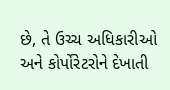છે, તે ઉચ્ચ અધિકારીઓ અને કોર્પોરેટરોને દેખાતી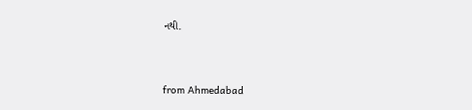નથી.



from Ahmedabad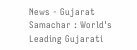News - Gujarat Samachar : World's Leading Gujarati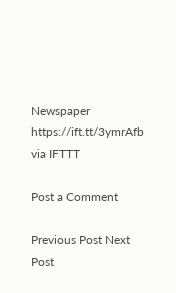Newspaper https://ift.tt/3ymrAfb
via IFTTT

Post a Comment

Previous Post Next Post